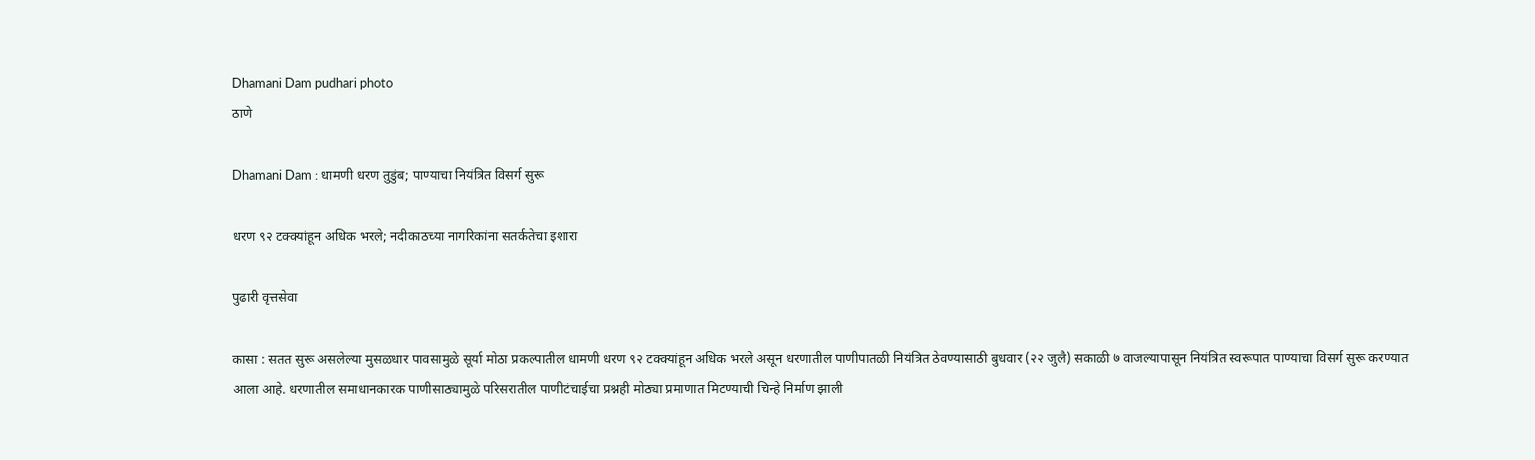Dhamani Dam pudhari photo
ठाणे

Dhamani Dam : धामणी धरण तुडुंब; पाण्याचा नियंत्रित विसर्ग सुरू

धरण ९२ टक्क्यांहून अधिक भरले; नदीकाठच्या नागरिकांना सतर्कतेचा इशारा

पुढारी वृत्तसेवा

कासा : सतत सुरू असलेल्या मुसळधार पावसामुळे सूर्या मोठा प्रकल्पातील धामणी धरण ९२ टक्क्यांहून अधिक भरले असून धरणातील पाणीपातळी नियंत्रित ठेवण्यासाठी बुधवार (२२ जुलै) सकाळी ७ वाजल्यापासून नियंत्रित स्वरूपात पाण्याचा विसर्ग सुरू करण्यात आला आहे. धरणातील समाधानकारक पाणीसाठ्यामुळे परिसरातील पाणीटंचाईचा प्रश्नही मोठ्या प्रमाणात मिटण्याची चिन्हे निर्माण झाली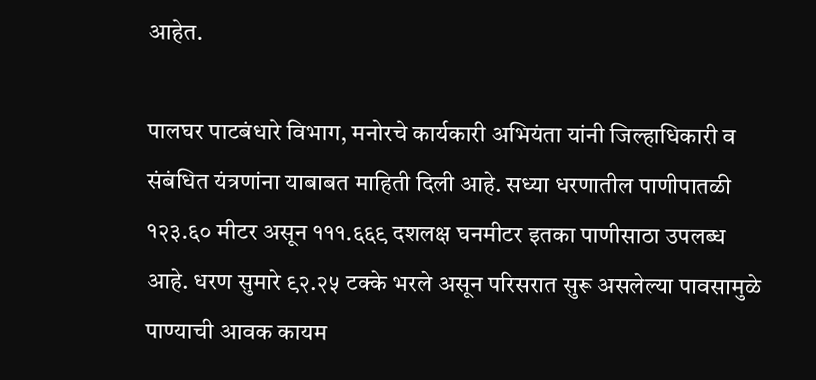आहेत.

पालघर पाटबंधारे विभाग, मनोरचे कार्यकारी अभियंता यांनी जिल्हाधिकारी व संबंधित यंत्रणांना याबाबत माहिती दिली आहे. सध्या धरणातील पाणीपातळी १२३.६० मीटर असून १११.६६९ दशलक्ष घनमीटर इतका पाणीसाठा उपलब्ध आहे. धरण सुमारे ९२.२५ टक्के भरले असून परिसरात सुरू असलेल्या पावसामुळे पाण्याची आवक कायम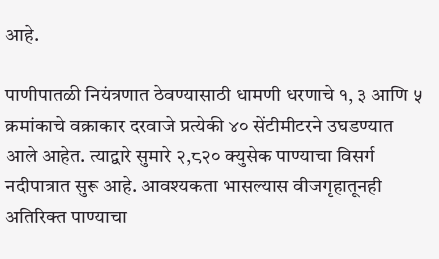आहे.

पाणीपातळी नियंत्रणात ठेवण्यासाठी धामणी धरणाचे १, ३ आणि ५ क्रमांकाचे वक्राकार दरवाजे प्रत्येकी ४० सेंटीमीटरने उघडण्यात आले आहेत. त्याद्वारे सुमारे २,८२० क्युसेक पाण्याचा विसर्ग नदीपात्रात सुरू आहे. आवश्यकता भासल्यास वीजगृहातूनही अतिरिक्त पाण्याचा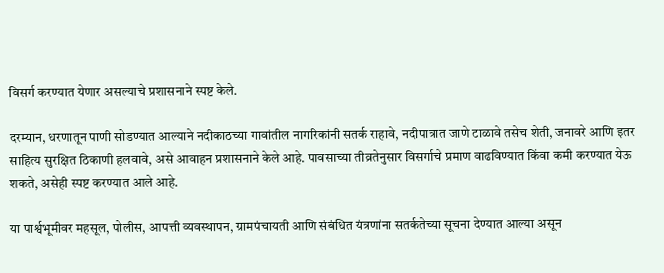विसर्ग करण्यात येणार असल्याचे प्रशासनाने स्पष्ट केले.

दरम्यान, धरणातून पाणी सोडण्यात आल्याने नदीकाठच्या गावांतील नागरिकांनी सतर्क राहावे, नदीपात्रात जाणे टाळावे तसेच शेती, जनावरे आणि इतर साहित्य सुरक्षित ठिकाणी हलवावे, असे आवाहन प्रशासनाने केले आहे. पावसाच्या तीव्रतेनुसार विसर्गाचे प्रमाण वाढविण्यात किंवा कमी करण्यात येऊ शकते, असेही स्पष्ट करण्यात आले आहे.

या पार्श्वभूमीवर महसूल, पोलीस, आपत्ती व्यवस्थापन, ग्रामपंचायती आणि संबंधित यंत्रणांना सतर्कतेच्या सूचना देण्यात आल्या असून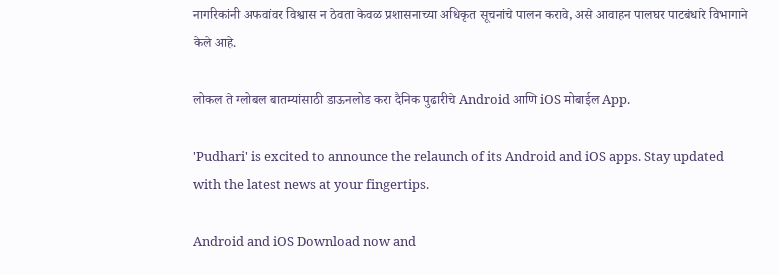नागरिकांनी अफवांवर विश्वास न ठेवता केवळ प्रशासनाच्या अधिकृत सूचनांचे पालन करावे, असे आवाहन पालघर पाटबंधारे विभागाने केले आहे.

लोकल ते ग्लोबल बातम्यांसाठी डाऊनलोड करा दैनिक पुढारीचे Android आणि iOS मोबाईल App.

'Pudhari' is excited to announce the relaunch of its Android and iOS apps. Stay updated with the latest news at your fingertips.

Android and iOS Download now and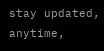stay updated, anytime,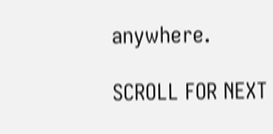anywhere.

SCROLL FOR NEXT